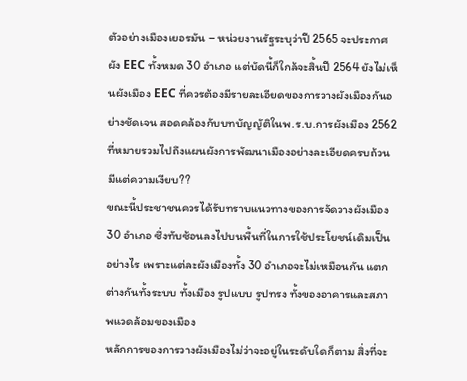ตัวอย่างเมืองเยอรมัน – หน่วยงานรัฐระบุว่าปี 2565 จะประกาศผัง EEC ทั้งหมด 30 อำเภอ แต่บัดนี้ก็ใกล้จะสิ้นปี 2564 ยังไม่เห็นผังเมือง EEC ที่ควรต้องมีรายละเอียดของการวางผังเมืองกันอย่างชัดเจน สอดคล้องกับบทบัญญัติในพ.ร.บ.การผังเมือง 2562 ที่หมายรวมไปถึงแผนผังการพัฒนาเมืองอย่างละเอียดครบถ้วน
มีแต่ความเงียบ??
ขณะนี้ประชาชนควรได้รับทราบแนวทางของการจัดวางผังเมือง 30 อำเภอ ซึ่งทับซ้อนลงไปบนพื้นที่ในการใช้ประโยชน์เดิมเป็นอย่างไร เพราะแต่ละผังเมืองทั้ง 30 อำเภอจะไม่เหมือนกัน แตกต่างกันทั้งระบบ ทั้งเมือง รูปแบบ รูปทรง ทั้งของอาคารและสภาพแวดล้อมของเมือง
หลักการของการวางผังเมืองไม่ว่าจะอยู่ในระดับใดก็ตาม สิ่งที่จะ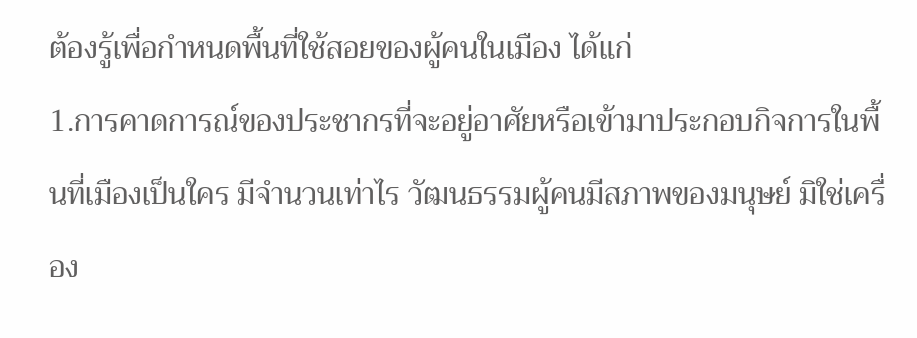ต้องรู้เพื่อกำหนดพื้นที่ใช้สอยของผู้คนในเมือง ได้แก่
1.การคาดการณ์ของประชากรที่จะอยู่อาศัยหรือเข้ามาประกอบกิจการในพื้นที่เมืองเป็นใคร มีจำนวนเท่าไร วัฒนธรรมผู้คนมีสภาพของมนุษย์ มิใช่เครื่อง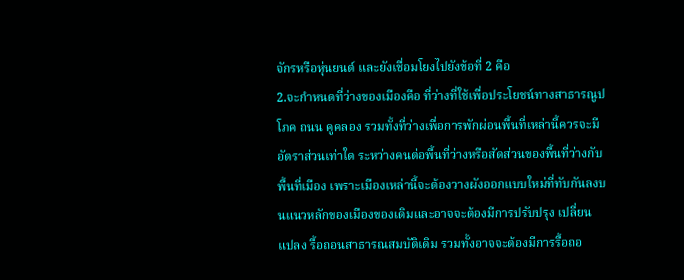จักรหรือหุ่นยนต์ และยังเชื่อมโยงไปยังข้อที่ 2 คือ
2.จะกำหนดที่ว่างของเมืองคือ ที่ว่างที่ใช้เพื่อประโยชน์ทางสาธารณูปโภค ถนน คูคลอง รวมทั้งที่ว่างเพื่อการพักผ่อนพื้นที่เหล่านี้ควรจะมีอัตราส่วนเท่าใด ระหว่างคนต่อพื้นที่ว่างหรือสัดส่วนของพื้นที่ว่างกับพื้นที่เมือง เพราะเมืองเหล่านี้จะต้องวางผังออกแบบใหม่ที่ทับกันลงบนแนวหลักของเมืองของเดิมและอาจจะต้องมีการปรับปรุง เปลี่ยนแปลง รื้อถอนสาธารณสมบัติเดิม รวมทั้งอาจจะต้องมีการรื้อถอ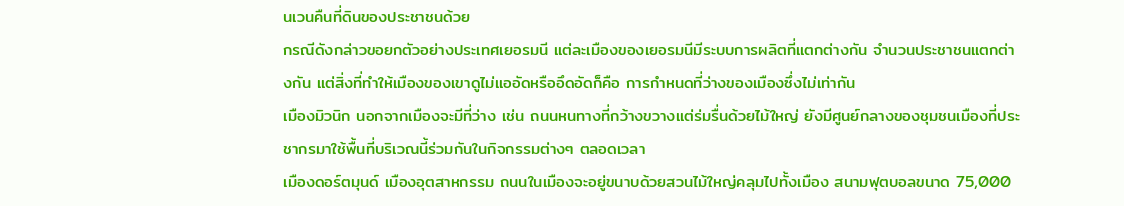นเวนคืนที่ดินของประชาชนด้วย
กรณีดังกล่าวขอยกตัวอย่างประเทศเยอรมนี แต่ละเมืองของเยอรมนีมีระบบการผลิตที่แตกต่างกัน จำนวนประชาชนแตกต่างกัน แต่สิ่งที่ทำให้เมืองของเขาดูไม่แออัดหรืออึดอัดก็คือ การกำหนดที่ว่างของเมืองซึ่งไม่เท่ากัน
เมืองมิวนิก นอกจากเมืองจะมีที่ว่าง เช่น ถนนหนทางที่กว้างขวางแต่ร่มรื่นด้วยไม้ใหญ่ ยังมีศูนย์กลางของชุมชนเมืองที่ประชากรมาใช้พื้นที่บริเวณนี้ร่วมกันในกิจกรรมต่างๆ ตลอดเวลา
เมืองดอร์ตมุนด์ เมืองอุตสาหกรรม ถนนในเมืองจะอยู่ขนาบด้วยสวนไม้ใหญ่คลุมไปทั้งเมือง สนามฟุตบอลขนาด 75,000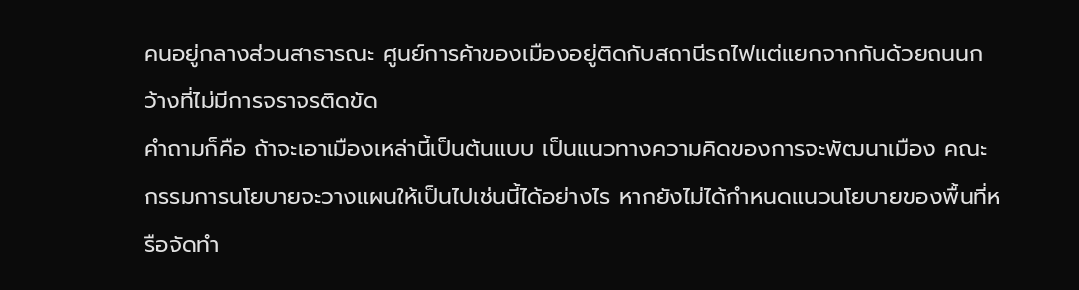คนอยู่กลางส่วนสาธารณะ ศูนย์การค้าของเมืองอยู่ติดกับสถานีรถไฟแต่แยกจากกันด้วยถนนกว้างที่ไม่มีการจราจรติดขัด
คำถามก็คือ ถ้าจะเอาเมืองเหล่านี้เป็นต้นแบบ เป็นแนวทางความคิดของการจะพัฒนาเมือง คณะกรรมการนโยบายจะวางแผนให้เป็นไปเช่นนี้ได้อย่างไร หากยังไม่ได้กำหนดแนวนโยบายของพื้นที่หรือจัดทำ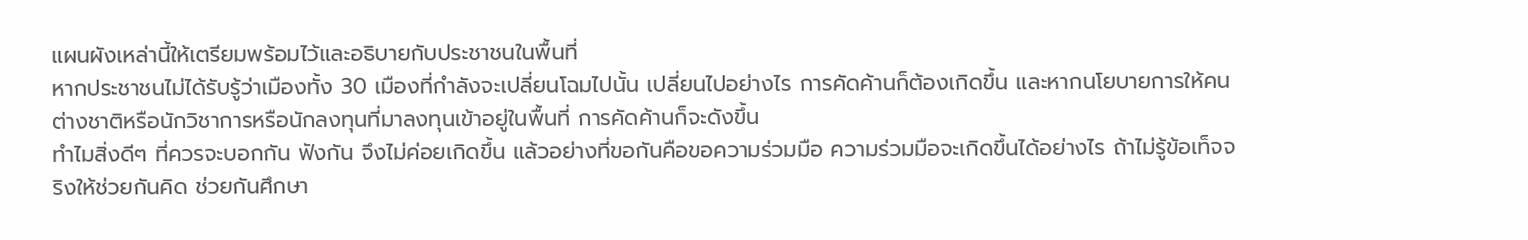แผนผังเหล่านี้ให้เตรียมพร้อมไว้และอธิบายกับประชาชนในพื้นที่
หากประชาชนไม่ได้รับรู้ว่าเมืองทั้ง 30 เมืองที่กำลังจะเปลี่ยนโฉมไปนั้น เปลี่ยนไปอย่างไร การคัดค้านก็ต้องเกิดขึ้น และหากนโยบายการให้คนต่างชาติหรือนักวิชาการหรือนักลงทุนที่มาลงทุนเข้าอยู่ในพื้นที่ การคัดค้านก็จะดังขึ้น
ทำไมสิ่งดีๆ ที่ควรจะบอกกัน ฟังกัน จึงไม่ค่อยเกิดขึ้น แล้วอย่างที่ขอกันคือขอความร่วมมือ ความร่วมมือจะเกิดขึ้นได้อย่างไร ถ้าไม่รู้ข้อเท็จจริงให้ช่วยกันคิด ช่วยกันศึกษา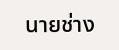นายช่าง